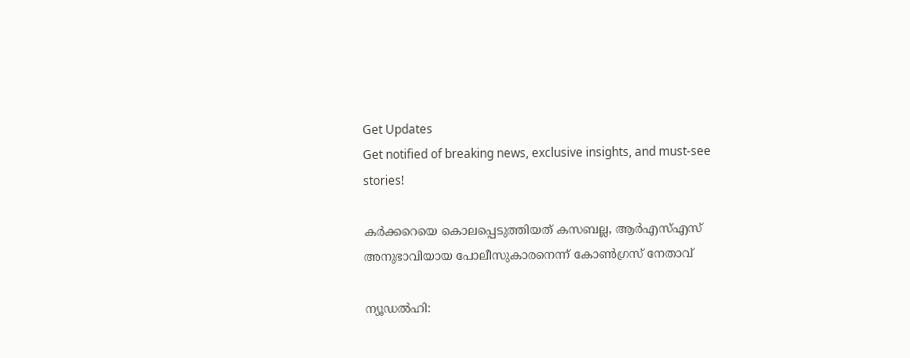Get Updates
Get notified of breaking news, exclusive insights, and must-see stories!

കര്‍ക്കറെയെ കൊലപ്പെടുത്തിയത് കസബല്ല, ആര്‍എസ്എസ് അനുഭാവിയായ പോലീസുകാരനെന്ന് കോണ്‍ഗ്രസ് നേതാവ്

ന്യൂഡല്‍ഹി: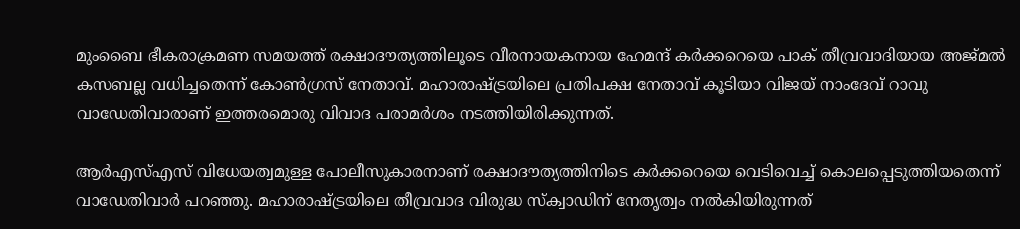മുംബൈ ഭീകരാക്രമണ സമയത്ത് രക്ഷാദൗത്യത്തിലൂടെ വീരനായകനായ ഹേമന്ദ് കര്‍ക്കറെയെ പാക് തീവ്രവാദിയായ അജ്മല്‍ കസബല്ല വധിച്ചതെന്ന് കോണ്‍ഗ്രസ് നേതാവ്. മഹാരാഷ്ട്രയിലെ പ്രതിപക്ഷ നേതാവ് കൂടിയാ വിജയ് നാംദേവ് റാവു വാഡേതിവാരാണ് ഇത്തരമൊരു വിവാദ പരാമര്‍ശം നടത്തിയിരിക്കുന്നത്.

ആര്‍എസ്എസ് വിധേയത്വമുള്ള പോലീസുകാരനാണ് രക്ഷാദൗത്യത്തിനിടെ കര്‍ക്കറെയെ വെടിവെച്ച് കൊലപ്പെടുത്തിയതെന്ന് വാഡേതിവാര്‍ പറഞ്ഞു. മഹാരാഷ്ട്രയിലെ തീവ്രവാദ വിരുദ്ധ സ്‌ക്വാഡിന് നേതൃത്വം നല്‍കിയിരുന്നത്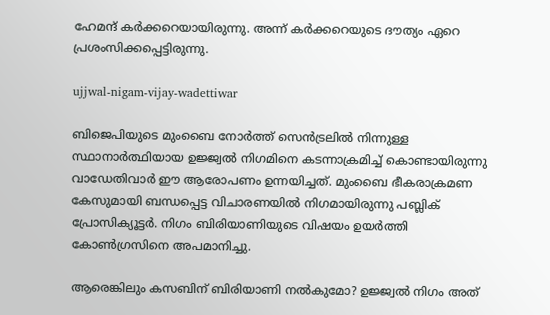ഹേമന്ദ് കര്‍ക്കറെയായിരുന്നു. അന്ന് കര്‍ക്കറെയുടെ ദൗത്യം ഏറെ പ്രശംസിക്കപ്പെട്ടിരുന്നു.

ujjwal-nigam-vijay-wadettiwar

ബിജെപിയുടെ മുംബൈ നോര്‍ത്ത് സെന്‍ട്രലില്‍ നിന്നുള്ള സ്ഥാനാര്‍ത്ഥിയായ ഉജ്ജ്വല്‍ നിഗമിനെ കടന്നാക്രമിച്ച് കൊണ്ടായിരുന്നു വാഡേതിവാര്‍ ഈ ആരോപണം ഉന്നയിച്ചത്. മുംബൈ ഭീകരാക്രമണ കേസുമായി ബന്ധപ്പെട്ട വിചാരണയില്‍ നിഗമായിരുന്നു പബ്ലിക് പ്രോസിക്യൂട്ടര്‍. നിഗം ബിരിയാണിയുടെ വിഷയം ഉയര്‍ത്തി കോണ്‍ഗ്രസിനെ അപമാനിച്ചു.

ആരെങ്കിലും കസബിന് ബിരിയാണി നല്‍കുമോ? ഉജ്ജ്വല്‍ നിഗം അത്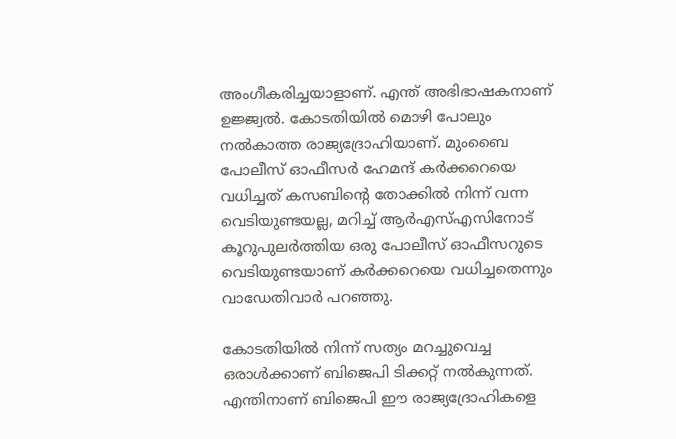അംഗീകരിച്ചയാളാണ്. എന്ത് അഭിഭാഷകനാണ് ഉജ്ജ്വല്‍. കോടതിയില്‍ മൊഴി പോലും നല്‍കാത്ത രാജ്യദ്രോഹിയാണ്. മുംബൈ പോലീസ് ഓഫീസര്‍ ഹേമന്ദ് കര്‍ക്കറെയെ വധിച്ചത് കസബിന്റെ തോക്കില്‍ നിന്ന് വന്ന വെടിയുണ്ടയല്ല, മറിച്ച് ആര്‍എസ്എസിനോട് കൂറുപുലര്‍ത്തിയ ഒരു പോലീസ് ഓഫീസറുടെ വെടിയുണ്ടയാണ് കര്‍ക്കറെയെ വധിച്ചതെന്നും വാഡേതിവാര്‍ പറഞ്ഞു.

കോടതിയില്‍ നിന്ന് സത്യം മറച്ചുവെച്ച ഒരാള്‍ക്കാണ് ബിജെപി ടിക്കറ്റ് നല്‍കുന്നത്. എന്തിനാണ് ബിജെപി ഈ രാജ്യദ്രോഹികളെ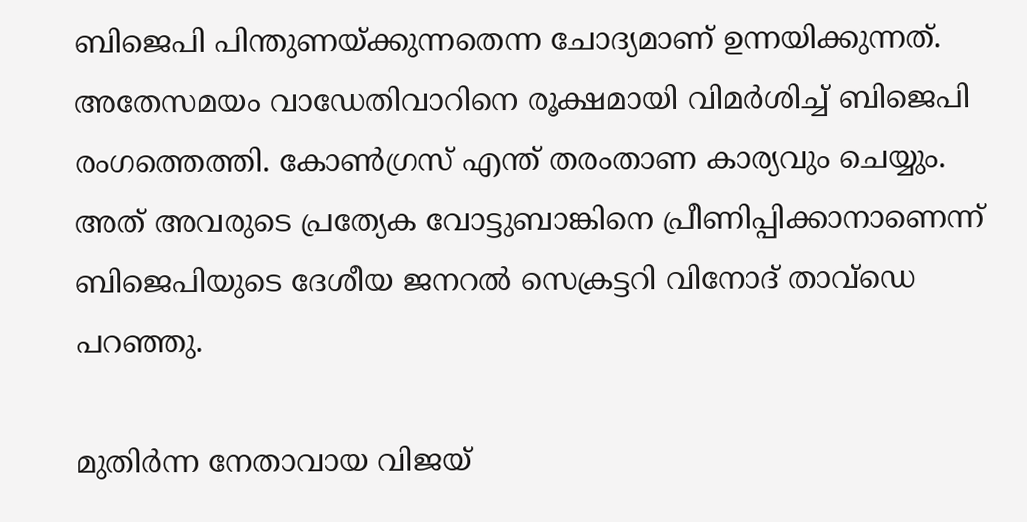ബിജെപി പിന്തുണയ്ക്കുന്നതെന്ന ചോദ്യമാണ് ഉന്നയിക്കുന്നത്. അതേസമയം വാഡേതിവാറിനെ രൂക്ഷമായി വിമര്‍ശിച്ച് ബിജെപി രംഗത്തെത്തി. കോണ്‍ഗ്രസ് എന്ത് തരംതാണ കാര്യവും ചെയ്യും. അത് അവരുടെ പ്രത്യേക വോട്ടുബാങ്കിനെ പ്രീണിപ്പിക്കാനാണെന്ന് ബിജെപിയുടെ ദേശീയ ജനറല്‍ സെക്രട്ടറി വിനോദ് താവ്‌ഡെ പറഞ്ഞു.

മുതിര്‍ന്ന നേതാവായ വിജയ്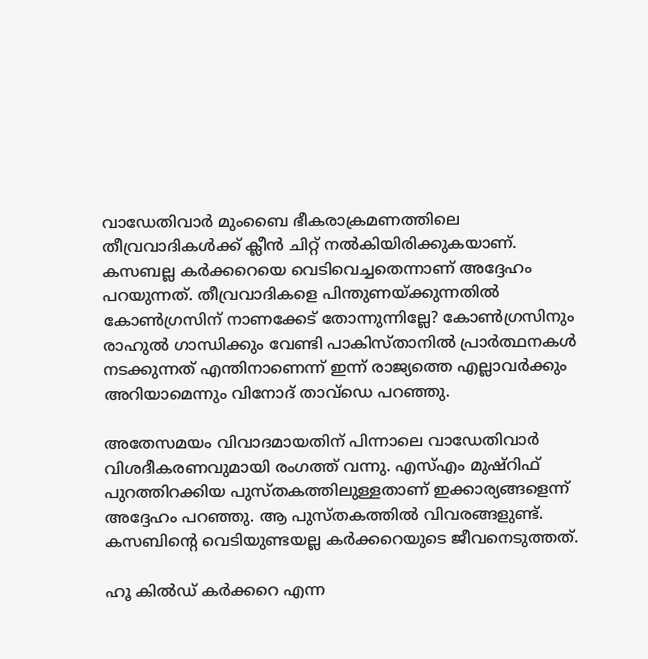വാഡേതിവാര്‍ മുംബൈ ഭീകരാക്രമണത്തിലെ തീവ്രവാദികള്‍ക്ക് ക്ലീന്‍ ചിറ്റ് നല്‍കിയിരിക്കുകയാണ്. കസബല്ല കര്‍ക്കറെയെ വെടിവെച്ചതെന്നാണ് അദ്ദേഹം പറയുന്നത്. തീവ്രവാദികളെ പിന്തുണയ്ക്കുന്നതില്‍ കോണ്‍ഗ്രസിന് നാണക്കേട് തോന്നുന്നില്ലേ? കോണ്‍ഗ്രസിനും രാഹുല്‍ ഗാന്ധിക്കും വേണ്ടി പാകിസ്താനില്‍ പ്രാര്‍ത്ഥനകള്‍ നടക്കുന്നത് എന്തിനാണെന്ന് ഇന്ന് രാജ്യത്തെ എല്ലാവര്‍ക്കും അറിയാമെന്നും വിനോദ് താവ്‌ഡെ പറഞ്ഞു.

അതേസമയം വിവാദമായതിന് പിന്നാലെ വാഡേതിവാര്‍ വിശദീകരണവുമായി രംഗത്ത് വന്നു. എസ്എം മുഷ്‌റിഫ് പുറത്തിറക്കിയ പുസ്തകത്തിലുള്ളതാണ് ഇക്കാര്യങ്ങളെന്ന് അദ്ദേഹം പറഞ്ഞു. ആ പുസ്തകത്തില്‍ വിവരങ്ങളുണ്ട്. കസബിന്റെ വെടിയുണ്ടയല്ല കര്‍ക്കറെയുടെ ജീവനെടുത്തത്.

ഹൂ കില്‍ഡ് കര്‍ക്കറെ എന്ന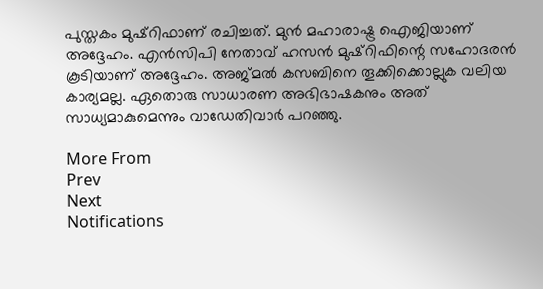പുസ്തകം മുഷ്‌റിഫാണ് രചിച്ചത്. മുന്‍ മഹാരാഷ്ട്ര ഐജിയാണ് അദ്ദേഹം. എന്‍സിപി നേതാവ് ഹസന്‍ മുഷ്‌റിഫിന്റെ സഹോദരന്‍ കൂടിയാണ് അദ്ദേഹം. അജ്മല്‍ കസബിനെ തൂക്കിക്കൊല്ലുക വലിയ കാര്യമല്ല. ഏതൊരു സാധാരണ അഭിഭാഷകനും അത് സാധ്യമാകുമെന്നും വാഡേതിവാര്‍ പറഞ്ഞു.

More From
Prev
Next
Notifications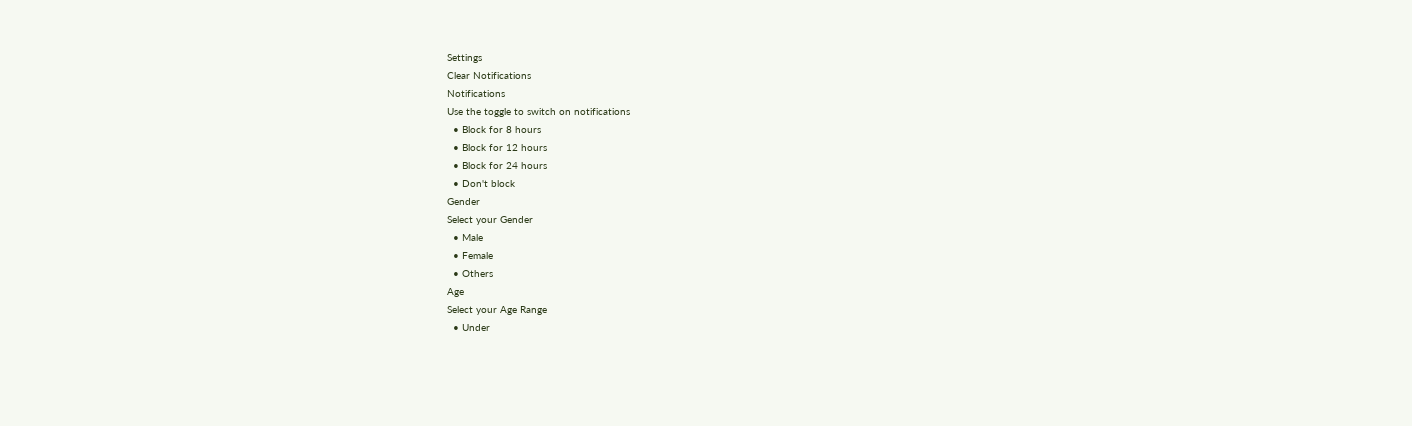Settings
Clear Notifications
Notifications
Use the toggle to switch on notifications
  • Block for 8 hours
  • Block for 12 hours
  • Block for 24 hours
  • Don't block
Gender
Select your Gender
  • Male
  • Female
  • Others
Age
Select your Age Range
  • Under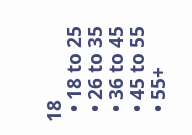18
  • 18 to 25
  • 26 to 35
  • 36 to 45
  • 45 to 55
  • 55+